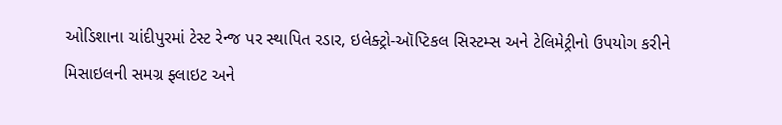ઓડિશાના ચાંદીપુરમાં ટેસ્ટ રેન્જ પર સ્થાપિત રડાર, ઇલેક્ટ્રો-ઑપ્ટિકલ સિસ્ટમ્સ અને ટેલિમેટ્રીનો ઉપયોગ કરીને મિસાઇલની સમગ્ર ફ્લાઇટ અને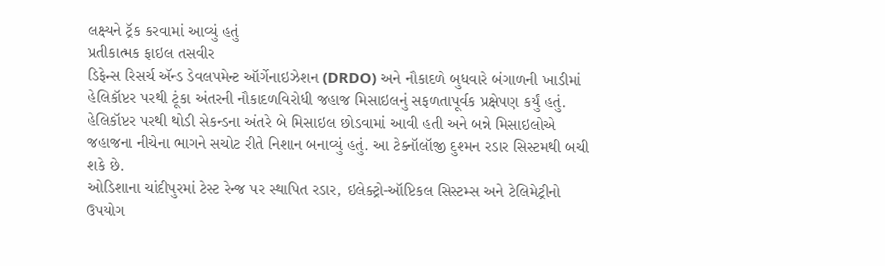લક્ષ્યને ટ્રૅક કરવામાં આવ્યું હતું
પ્રતીકાત્મક ફાઇલ તસવીર
ડિફેન્સ રિસર્ચ ઍન્ડ ડેવલપમેન્ટ ઑર્ગેનાઇઝેશન (DRDO) અને નૌકાદળે બુધવારે બંગાળની ખાડીમાં હેલિકૉપ્ટર પરથી ટૂંકા અંતરની નૌકાદળવિરોધી જહાજ મિસાઇલનું સફળતાપૂર્વક પ્રક્ષેપણ કર્યું હતું. હેલિકૉપ્ટર પરથી થોડી સેકન્ડના અંતરે બે મિસાઇલ છોડવામાં આવી હતી અને બન્ને મિસાઇલોએ જહાજના નીચેના ભાગને સચોટ રીતે નિશાન બનાવ્યું હતું. આ ટેક્નૉલૉજી દુશ્મન રડાર સિસ્ટમથી બચી શકે છે.
ઓડિશાના ચાંદીપુરમાં ટેસ્ટ રેન્જ પર સ્થાપિત રડાર, ઇલેક્ટ્રો-ઑપ્ટિકલ સિસ્ટમ્સ અને ટેલિમેટ્રીનો ઉપયોગ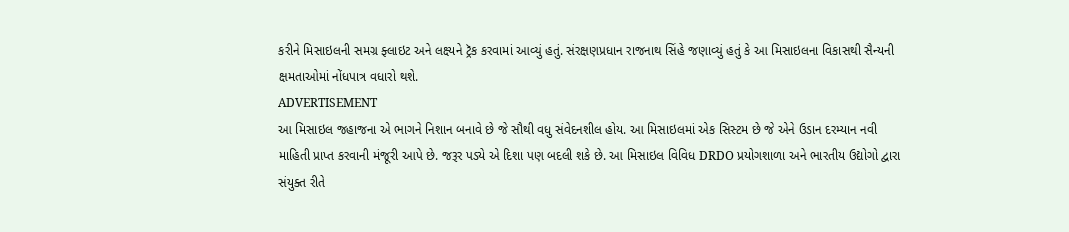કરીને મિસાઇલની સમગ્ર ફ્લાઇટ અને લક્ષ્યને ટ્રૅક કરવામાં આવ્યું હતું. સંરક્ષણપ્રધાન રાજનાથ સિંહે જણાવ્યું હતું કે આ મિસાઇલના વિકાસથી સૈન્યની ક્ષમતાઓમાં નોંધપાત્ર વધારો થશે.
ADVERTISEMENT
આ મિસાઇલ જહાજના એ ભાગને નિશાન બનાવે છે જે સૌથી વધુ સંવેદનશીલ હોય. આ મિસાઇલમાં એક સિસ્ટમ છે જે એને ઉડાન દરમ્યાન નવી માહિતી પ્રાપ્ત કરવાની મંજૂરી આપે છે. જરૂર પડ્યે એ દિશા પણ બદલી શકે છે. આ મિસાઇલ વિવિધ DRDO પ્રયોગશાળા અને ભારતીય ઉદ્યોગો દ્વારા સંયુક્ત રીતે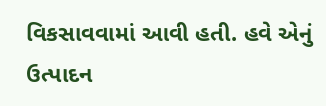વિકસાવવામાં આવી હતી. હવે એનું ઉત્પાદન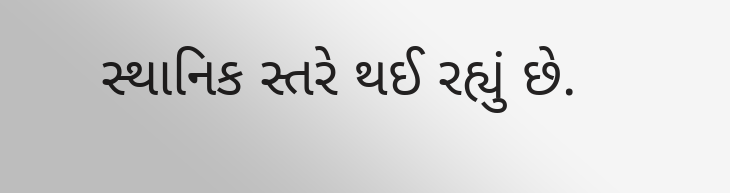સ્થાનિક સ્તરે થઈ રહ્યું છે.